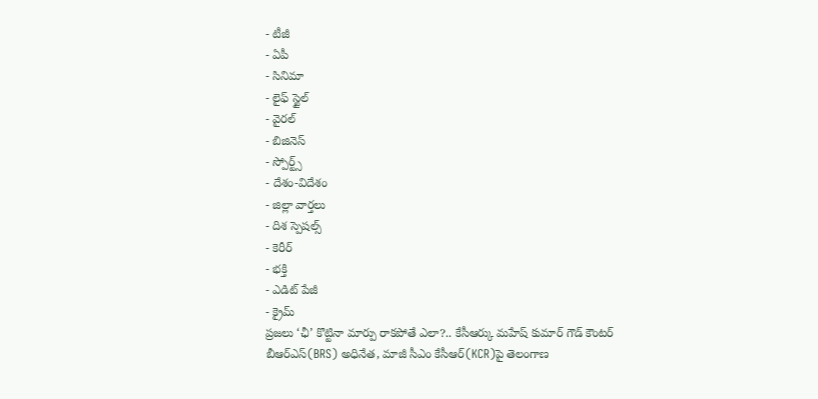- టీజీ
- ఏపీ
- సినిమా
- లైఫ్ స్టైల్
- వైరల్
- బిజినెస్
- స్పోర్ట్స్
- దేశం-విదేశం
- జిల్లా వార్తలు
- దిశ స్పెషల్స్
- కెరీర్
- భక్తి
- ఎడిట్ పేజీ
- క్రైమ్
ప్రజలు ‘ఛీ’ కొట్టినా మార్పు రాకపోతే ఎలా?.. కేసీఆర్కు మహేష్ కుమార్ గౌడ్ కౌంటర్
బీఆర్ఎస్(BRS) అధినేత, మాజీ సీఎం కేసీఆర్(KCR)పై తెలంగాణ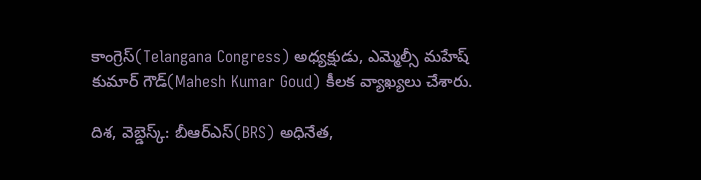కాంగ్రెస్(Telangana Congress) అధ్యక్షుడు, ఎమ్మెల్సీ మహేష్ కుమార్ గౌడ్(Mahesh Kumar Goud) కీలక వ్యాఖ్యలు చేశారు.

దిశ, వెబ్డెస్క్: బీఆర్ఎస్(BRS) అధినేత,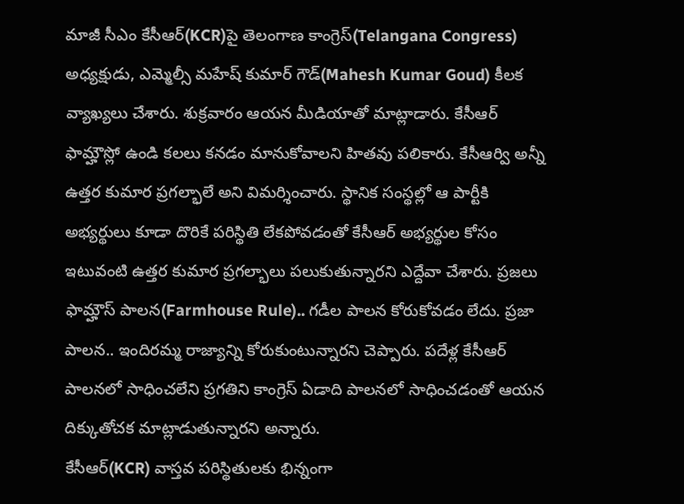మాజీ సీఎం కేసీఆర్(KCR)పై తెలంగాణ కాంగ్రెస్(Telangana Congress) అధ్యక్షుడు, ఎమ్మెల్సీ మహేష్ కుమార్ గౌడ్(Mahesh Kumar Goud) కీలక వ్యాఖ్యలు చేశారు. శుక్రవారం ఆయన మీడియాతో మాట్లాడారు. కేసీఆర్ ఫామ్హౌస్లో ఉండి కలలు కనడం మానుకోవాలని హితవు పలికారు. కేసీఆర్వి అన్నీ ఉత్తర కుమార ప్రగల్భాలే అని విమర్శించారు. స్థానిక సంస్థల్లో ఆ పార్టీకి అభ్యర్థులు కూడా దొరికే పరిస్థితి లేకపోవడంతో కేసీఆర్ అభ్యర్థుల కోసం ఇటువంటి ఉత్తర కుమార ప్రగల్భాలు పలుకుతున్నారని ఎద్దేవా చేశారు. ప్రజలు ఫామ్హౌస్ పాలన(Farmhouse Rule).. గడీల పాలన కోరుకోవడం లేదు. ప్రజా పాలన.. ఇందిరమ్మ రాజ్యాన్ని కోరుకుంటున్నారని చెప్పారు. పదేళ్ల కేసీఆర్ పాలనలో సాధించలేని ప్రగతిని కాంగ్రెస్ ఏడాది పాలనలో సాధించడంతో ఆయన దిక్కుతోచక మాట్లాడుతున్నారని అన్నారు.
కేసీఆర్(KCR) వాస్తవ పరిస్థితులకు భిన్నంగా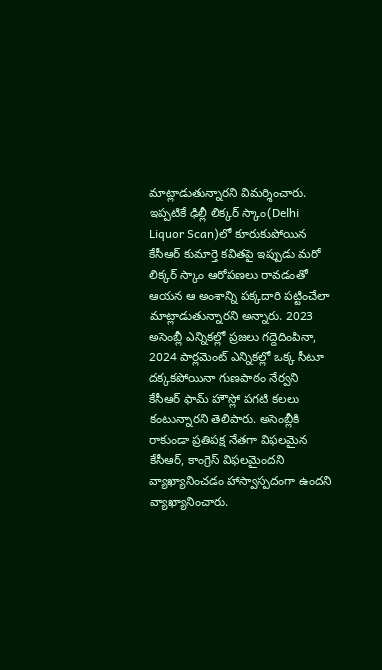మాట్లాడుతున్నారని విమర్శించారు. ఇప్పటికే ఢిల్లీ లిక్కర్ స్కాం(Delhi Liquor Scan)లో కూరుకుపోయిన కేసీఆర్ కుమార్తె కవితపై ఇప్పుడు మరో లిక్కర్ స్కాం ఆరోపణలు రావడంతో ఆయన ఆ అంశాన్ని పక్కదారి పట్టించేలా మాట్లాడుతున్నారని అన్నారు. 2023 అసెంబ్లీ ఎన్నికల్లో ప్రజలు గద్దెదింపినా, 2024 పార్లమెంట్ ఎన్నికల్లో ఒక్క సీటూ దక్కకపోయినా గుణపాఠం నేర్వని కేసీఆర్ ఫామ్ హౌస్లో పగటి కలలు కంటున్నారని తెలిపారు. అసెంబ్లీకి రాకుండా ప్రతిపక్ష నేతగా విఫలమైన కేసీఆర్, కాంగ్రెస్ విఫలమైందని వ్యాఖ్యానించడం హాస్వాస్పదంగా ఉందని వ్యాఖ్యానించారు.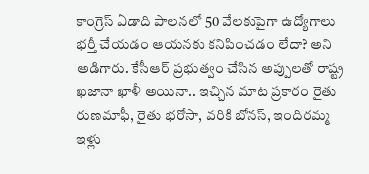కాంగ్రెస్ ఏడాది పాలనలో 50 వేలకుపైగా ఉద్యోగాలు భర్తీ చేయడం ఆయనకు కనిపించడం లేదా? అని అడిగారు. కేసీఆర్ ప్రభుత్వం చేసిన అప్పులతో రాష్ట్ర ఖజానా ఖాళీ అయినా.. ఇచ్చిన మాట ప్రకారం రైతు రుణమాఫీ, రైతు భరోసా, వరికి బోనస్, ఇందిరమ్మ ఇళ్లు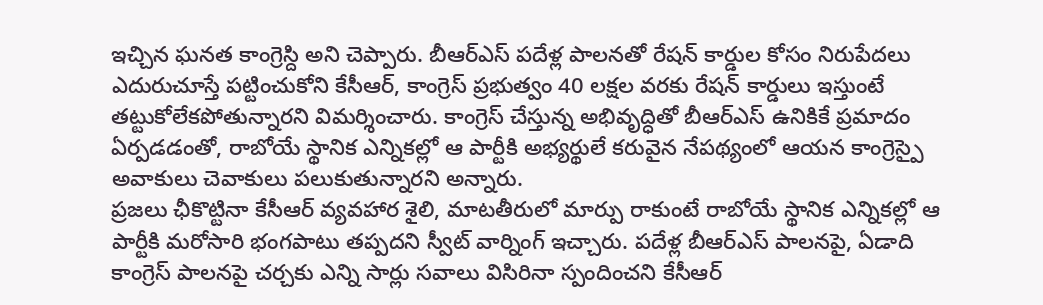ఇచ్చిన ఘనత కాంగ్రెస్ది అని చెప్పారు. బీఆర్ఎస్ పదేళ్ల పాలనతో రేషన్ కార్డుల కోసం నిరుపేదలు ఎదురుచూస్తే పట్టించుకోని కేసీఆర్, కాంగ్రెస్ ప్రభుత్వం 40 లక్షల వరకు రేషన్ కార్డులు ఇస్తుంటే తట్టుకోలేకపోతున్నారని విమర్శించారు. కాంగ్రెస్ చేస్తున్న అభివృద్ధితో బీఆర్ఎస్ ఉనికికే ప్రమాదం ఏర్పడడంతో, రాబోయే స్థానిక ఎన్నికల్లో ఆ పార్టీకి అభ్యర్థులే కరువైన నేపథ్యంలో ఆయన కాంగ్రెస్పై అవాకులు చెవాకులు పలుకుతున్నారని అన్నారు.
ప్రజలు ఛీకొట్టినా కేసీఆర్ వ్యవహార శైలి, మాటతీరులో మార్పు రాకుంటే రాబోయే స్థానిక ఎన్నికల్లో ఆ పార్టీకి మరోసారి భంగపాటు తప్పదని స్వీట్ వార్నింగ్ ఇచ్చారు. పదేళ్ల బీఆర్ఎస్ పాలనపై, ఏడాది కాంగ్రెస్ పాలనపై చర్చకు ఎన్ని సార్లు సవాలు విసిరినా స్పందించని కేసీఆర్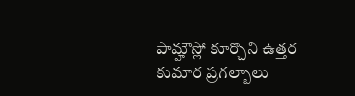పామ్హౌస్లో కూర్చొని ఉత్తర కుమార ప్రగల్బాలు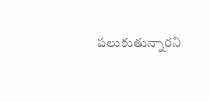పలుకుతున్నారని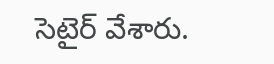సెటైర్ వేశారు.